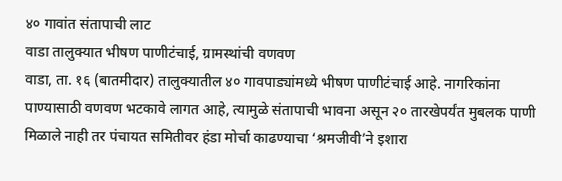४० गावांत संतापाची लाट
वाडा तालुक्यात भीषण पाणीटंचाई, ग्रामस्थांची वणवण
वाडा, ता. १६ (बातमीदार) तालुक्यातील ४० गावपाड्यांमध्ये भीषण पाणीटंचाई आहे. नागरिकांना पाण्यासाठी वणवण भटकावे लागत आहे, त्यामुळे संतापाची भावना असून २० तारखेपर्यंत मुबलक पाणी मिळाले नाही तर पंचायत समितीवर हंडा मोर्चा काढण्याचा ‘श्रमजीवी’ने इशारा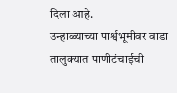दिला आहे.
उन्हाळ्याच्या पार्श्वभूमीवर वाडा तालुक्यात पाणीटंचाईची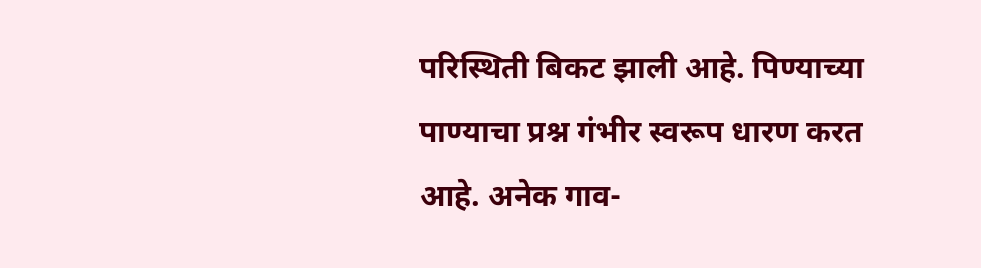परिस्थिती बिकट झाली आहे. पिण्याच्या पाण्याचा प्रश्न गंभीर स्वरूप धारण करत आहे. अनेक गाव-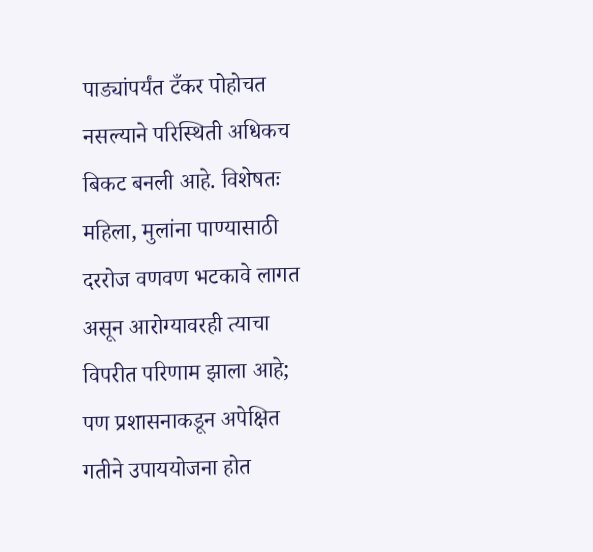पाड्यांपर्यंत टँकर पोहोचत नसल्याने परिस्थिती अधिकच बिकट बनली आहे. विशेषतः महिला, मुलांना पाण्यासाठी दररोज वणवण भटकावे लागत असून आरोग्यावरही त्याचा विपरीत परिणाम झाला आहे; पण प्रशासनाकडून अपेक्षित गतीने उपाययोजना होत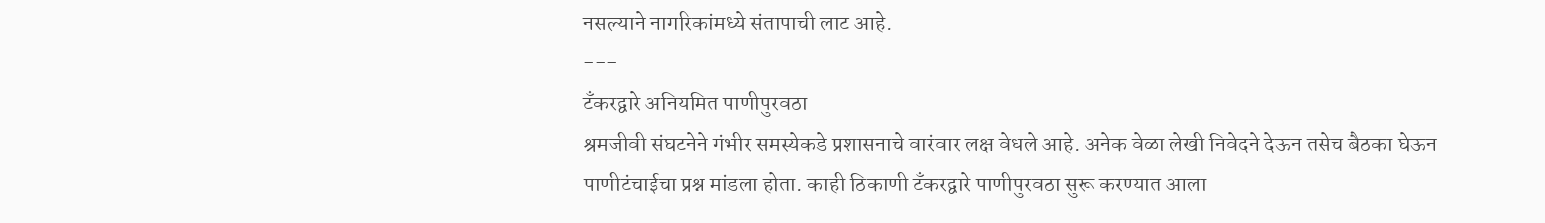नसल्याने नागरिकांमध्ये संतापाची लाट आहे.
---
टँकरद्वारे अनियमित पाणीपुरवठा
श्रमजीवी संघटनेने गंभीर समस्येकडे प्रशासनाचे वारंवार लक्ष वेधले आहे. अनेक वेळा लेखी निवेदने देऊन तसेच बैठका घेऊन पाणीटंचाईचा प्रश्न मांडला होता. काही ठिकाणी टँकरद्वारे पाणीपुरवठा सुरू करण्यात आला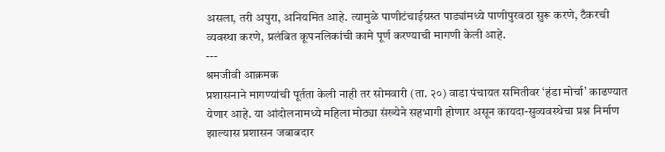असला, तरी अपुरा, अनियमित आहे. त्यामुळे पाणीटंचाईग्रस्त पाड्यांमध्ये पाणीपुरवठा सुरू करणे, टँकरची व्यवस्था करणे, प्रलंबित कूपनलिकांची कामे पूर्ण करण्याची मागणी केली आहे.
---
श्रमजीवी आक्रमक
प्रशासनाने मागण्यांची पूर्तता केली नाही तर सोमवारी (ता. २०) वाडा पंचायत समितीवर ‘हंडा मोर्चा’ काढण्यात येणार आहे. या आंदोलनामध्ये महिला मोठ्या संख्येने सहभागी होणार असून कायदा-सुव्यवस्थेचा प्रश्न निर्माण झाल्यास प्रशासन जबाबदार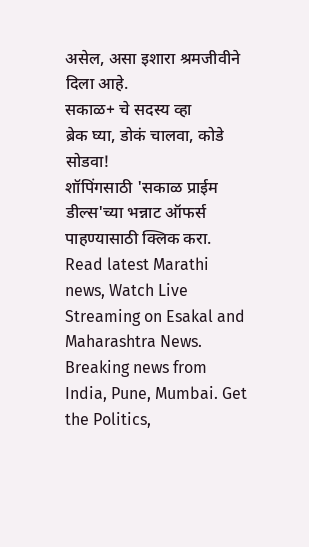असेल, असा इशारा श्रमजीवीने दिला आहे.
सकाळ+ चे सदस्य व्हा
ब्रेक घ्या, डोकं चालवा, कोडे सोडवा!
शॉपिंगसाठी 'सकाळ प्राईम डील्स'च्या भन्नाट ऑफर्स पाहण्यासाठी क्लिक करा.
Read latest Marathi news, Watch Live Streaming on Esakal and Maharashtra News. Breaking news from India, Pune, Mumbai. Get the Politics,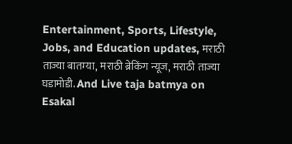Entertainment, Sports, Lifestyle, Jobs, and Education updates, मराठी ताज्या बातम्या, मराठी ब्रेकिंग न्यूज, मराठी ताज्या घडामोडी. And Live taja batmya on Esakal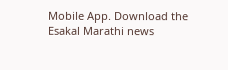Mobile App. Download the Esakal Marathi news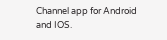Channel app for Android and IOS.